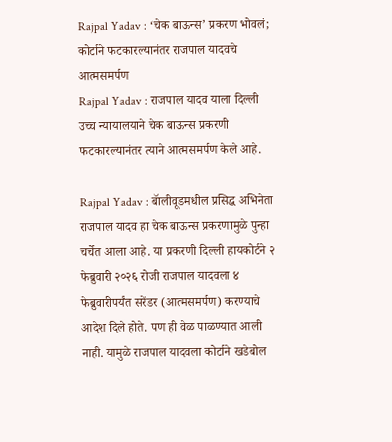Rajpal Yadav : ‘चेक बाऊन्स’ प्रकरण भोवलं; कोर्टाने फटकारल्यानंतर राजपाल यादवचे आत्मसमर्पण
Rajpal Yadav : राजपाल यादव याला दिल्ली उच्च न्यायालयाने चेक बाऊन्स प्रकरणी फटकारल्यानंतर त्याने आत्मसमर्पण केले आहे.

Rajpal Yadav : बॅालीवूडमधील प्रसिद्ध अभिनेता राजपाल यादव हा चेक बाऊन्स प्रकरणामुळे पुन्हा चर्चेत आला आहे. या प्रकरणी दिल्ली हायकोर्टने २ फेब्रुवारी २०२६ रोजी राजपाल यादवला ४ फेब्रुवारीपर्यंत सरेंडर (आत्मसमर्पण) करण्याचे आदेश दिले होते. पण ही वेळ पाळण्यात आली नाही. यामुळे राजपाल यादवला कोर्टाने खडेबोल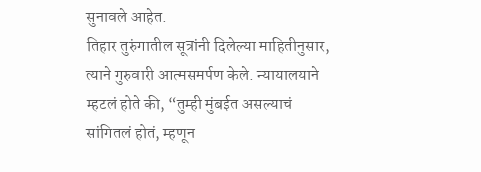सुनावले आहेत.
तिहार तुरुंगातील सूत्रांनी दिलेल्या माहितीनुसार, त्याने गुरुवारी आत्मसमर्पण केले. न्यायालयाने म्हटलं होते की, “तुम्ही मुंबईत असल्याचं सांगितलं होतं, म्हणून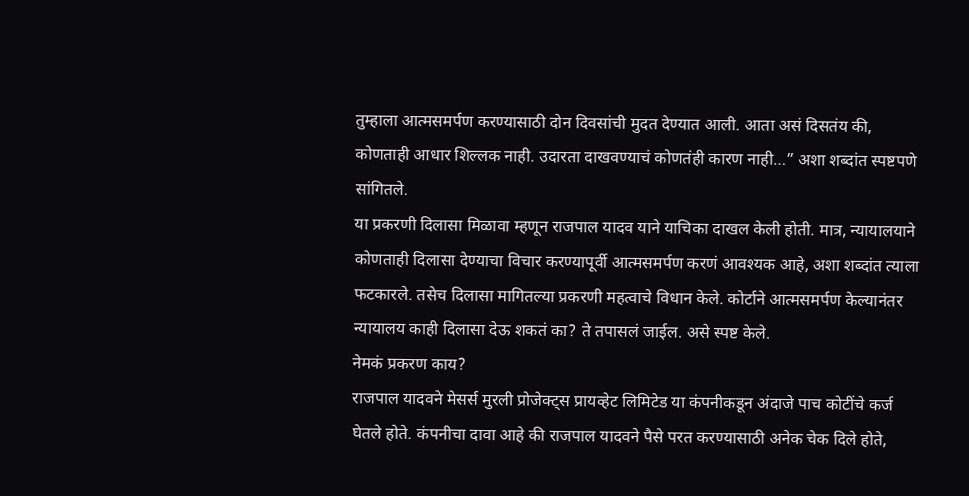तुम्हाला आत्मसमर्पण करण्यासाठी दोन दिवसांची मुदत देण्यात आली. आता असं दिसतंय की, कोणताही आधार शिल्लक नाही. उदारता दाखवण्याचं कोणतंही कारण नाही…” अशा शब्दांत स्पष्टपणे सांगितले.
या प्रकरणी दिलासा मिळावा म्हणून राजपाल यादव याने याचिका दाखल केली होती. मात्र, न्यायालयाने कोणताही दिलासा देण्याचा विचार करण्यापूर्वी आत्मसमर्पण करणं आवश्यक आहे, अशा शब्दांत त्याला फटकारले. तसेच दिलासा मागितल्या प्रकरणी महत्वाचे विधान केले. कोर्टाने आत्मसमर्पण केल्यानंतर न्यायालय काही दिलासा देऊ शकतं का? ते तपासलं जाईल. असे स्पष्ट केले.
नेमकं प्रकरण काय?
राजपाल यादवने मेसर्स मुरली प्रोजेक्ट्स प्रायव्हेट लिमिटेड या कंपनीकडून अंदाजे पाच कोटींचे कर्ज घेतले होते. कंपनीचा दावा आहे की राजपाल यादवने पैसे परत करण्यासाठी अनेक चेक दिले होते,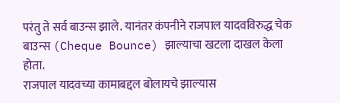परंतु ते सर्व बाउन्स झाले. यानंतर कंपनीने राजपाल यादवविरुद्ध चेक बाउन्स (Cheque Bounce) झाल्याचा खटला दाखल केला होता.
राजपाल यादवच्या कामाबद्दल बोलायचे झाल्यास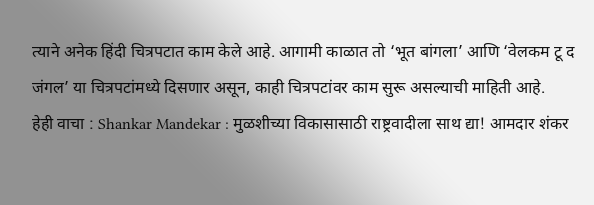त्याने अनेक हिंदी चित्रपटात काम केले आहे. आगामी काळात तो ‘भूत बांगला’ आणि ‘वेलकम टू द जंगल’ या चित्रपटांमध्ये दिसणार असून, काही चित्रपटांवर काम सुरू असल्याची माहिती आहे.
हेही वाचा : Shankar Mandekar : मुळशीच्या विकासासाठी राष्ट्रवादीला साथ द्या! आमदार शंकर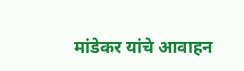मांडेकर यांचे आवाहन